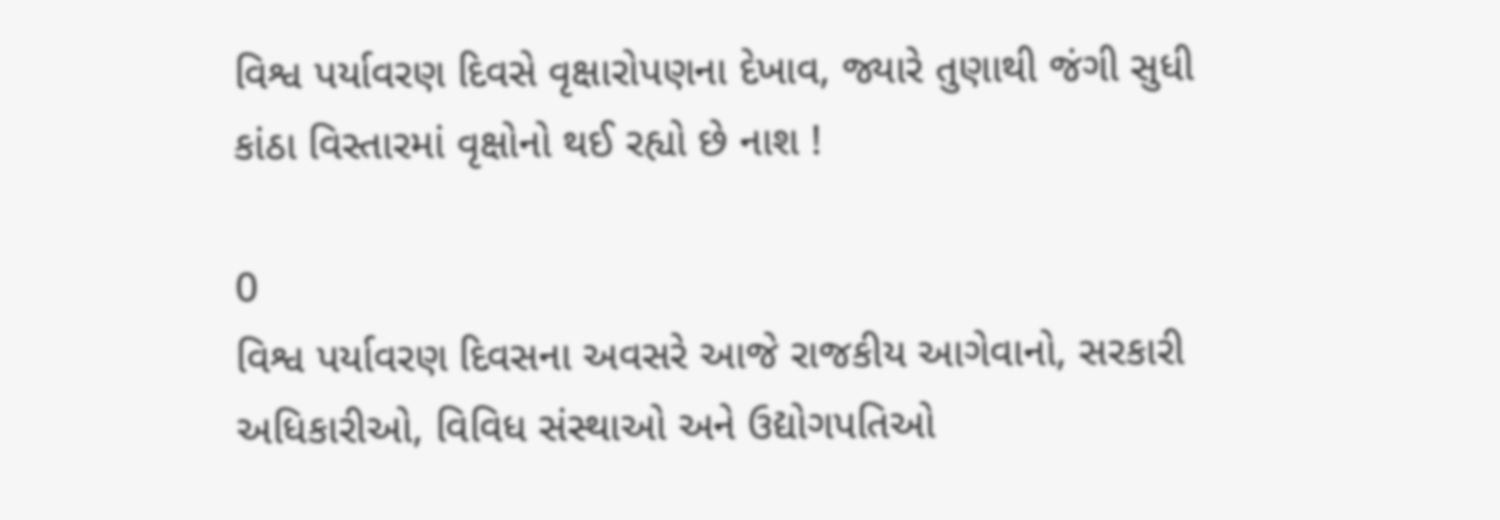વિશ્વ પર્યાવરણ દિવસે વૃક્ષારોપણના દેખાવ, જ્યારે તુણાથી જંગી સુધી કાંઠા વિસ્તારમાં વૃક્ષોનો થઈ રહ્યો છે નાશ !

0
વિશ્વ પર્યાવરણ દિવસના અવસરે આજે રાજકીય આગેવાનો, સરકારી અધિકારીઓ, વિવિધ સંસ્થાઓ અને ઉદ્યોગપતિઓ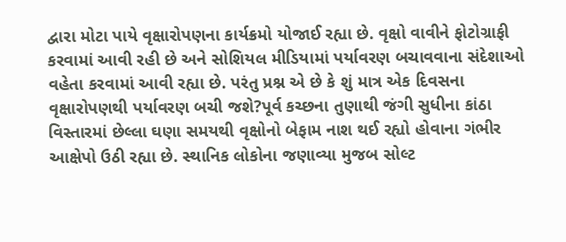દ્વારા મોટા પાયે વૃક્ષારોપણના કાર્યક્રમો યોજાઈ રહ્યા છે. વૃક્ષો વાવીને ફોટોગ્રાફી કરવામાં આવી રહી છે અને સોશિયલ મીડિયામાં પર્યાવરણ બચાવવાના સંદેશાઓ વહેતા કરવામાં આવી રહ્યા છે. પરંતુ પ્રશ્ન એ છે કે શું માત્ર એક દિવસના વૃક્ષારોપણથી પર્યાવરણ બચી જશે?પૂર્વ કચ્છના તુણાથી જંગી સુધીના કાંઠા વિસ્તારમાં છેલ્લા ઘણા સમયથી વૃક્ષોનો બેફામ નાશ થઈ રહ્યો હોવાના ગંભીર આક્ષેપો ઉઠી રહ્યા છે. સ્થાનિક લોકોના જણાવ્યા મુજબ સોલ્ટ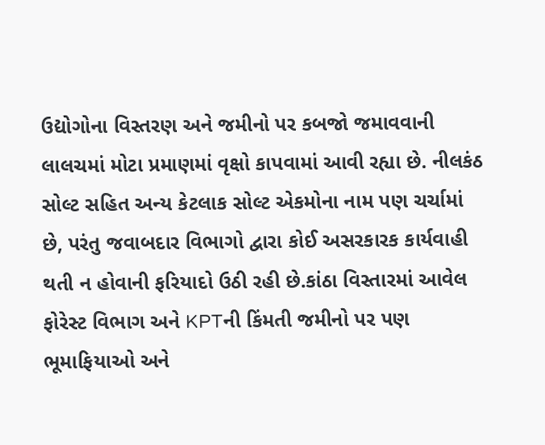ઉદ્યોગોના વિસ્તરણ અને જમીનો પર કબજો જમાવવાની લાલચમાં મોટા પ્રમાણમાં વૃક્ષો કાપવામાં આવી રહ્યા છે. નીલકંઠ સોલ્ટ સહિત અન્ય કેટલાક સોલ્ટ એકમોના નામ પણ ચર્ચામાં છે, પરંતુ જવાબદાર વિભાગો દ્વારા કોઈ અસરકારક કાર્યવાહી થતી ન હોવાની ફરિયાદો ઉઠી રહી છે.કાંઠા વિસ્તારમાં આવેલ ફોરેસ્ટ વિભાગ અને KPTની કિંમતી જમીનો પર પણ ભૂમાફિયાઓ અને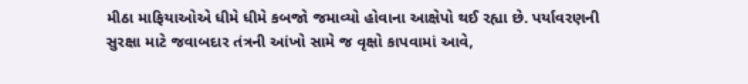મીઠા માફિયાઓએ ધીમે ધીમે કબજો જમાવ્યો હોવાના આક્ષેપો થઈ રહ્યા છે. પર્યાવરણની સુરક્ષા માટે જવાબદાર તંત્રની આંખો સામે જ વૃક્ષો કાપવામાં આવે,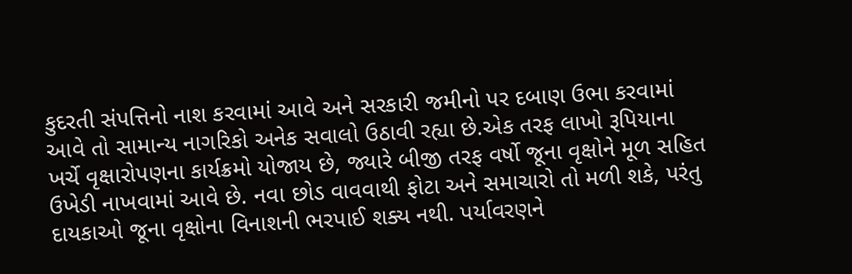કુદરતી સંપત્તિનો નાશ કરવામાં આવે અને સરકારી જમીનો પર દબાણ ઉભા કરવામાં આવે તો સામાન્ય નાગરિકો અનેક સવાલો ઉઠાવી રહ્યા છે.એક તરફ લાખો રૂપિયાના ખર્ચે વૃક્ષારોપણના કાર્યક્રમો યોજાય છે, જ્યારે બીજી તરફ વર્ષો જૂના વૃક્ષોને મૂળ સહિત ઉખેડી નાખવામાં આવે છે. નવા છોડ વાવવાથી ફોટા અને સમાચારો તો મળી શકે, પરંતુ દાયકાઓ જૂના વૃક્ષોના વિનાશની ભરપાઈ શક્ય નથી. પર્યાવરણને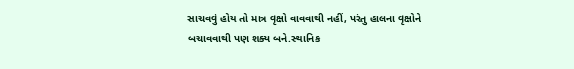સાચવવું હોય તો માત્ર વૃક્ષો વાવવાથી નહીં, પરંતુ હાલના વૃક્ષોને બચાવવાથી પણ શક્ય બને.સ્થાનિક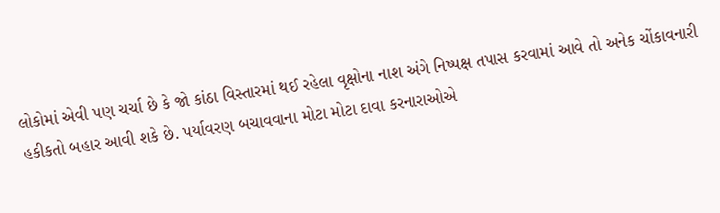લોકોમાં એવી પણ ચર્ચા છે કે જો કાંઠા વિસ્તારમાં થઈ રહેલા વૃક્ષોના નાશ અંગે નિષ્પક્ષ તપાસ કરવામાં આવે તો અનેક ચોંકાવનારી હકીકતો બહાર આવી શકે છે. પર્યાવરણ બચાવવાના મોટા મોટા દાવા કરનારાઓએ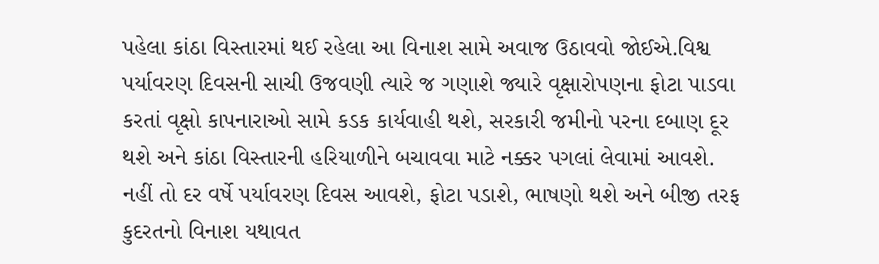પહેલા કાંઠા વિસ્તારમાં થઈ રહેલા આ વિનાશ સામે અવાજ ઉઠાવવો જોઈએ.વિશ્વ પર્યાવરણ દિવસની સાચી ઉજવણી ત્યારે જ ગણાશે જ્યારે વૃક્ષારોપણના ફોટા પાડવા કરતાં વૃક્ષો કાપનારાઓ સામે કડક કાર્યવાહી થશે, સરકારી જમીનો પરના દબાણ દૂર થશે અને કાંઠા વિસ્તારની હરિયાળીને બચાવવા માટે નક્કર પગલાં લેવામાં આવશે. નહીં તો દર વર્ષે પર્યાવરણ દિવસ આવશે, ફોટા પડાશે, ભાષણો થશે અને બીજી તરફ કુદરતનો વિનાશ યથાવત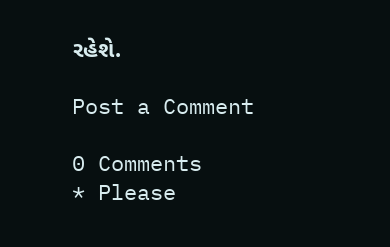રહેશે.

Post a Comment

0 Comments
* Please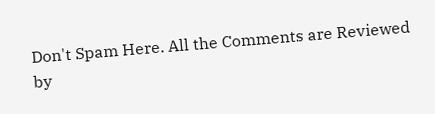Don't Spam Here. All the Comments are Reviewed by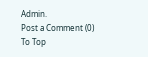Admin.
Post a Comment (0)
To Top